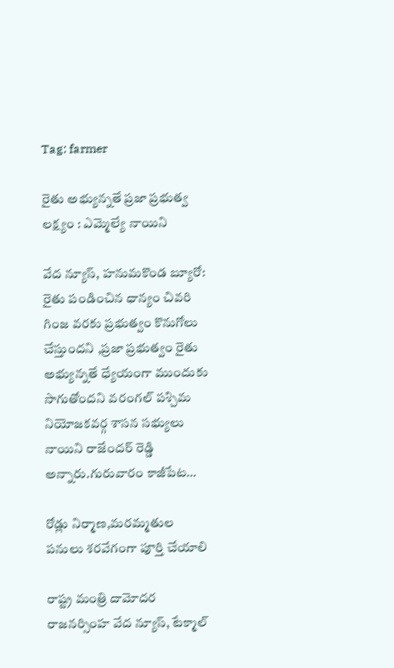Tag: farmer

రైతు అభ్యున్నతే ప్రజా ప్రభుత్వ లక్ష్యం : ఎమ్మెల్యే నాయిని

వేద న్యూస్, హనుమకొండ బ్యూరో: రైతు పండించిన ధాన్యం చివరి గింజ వరకు ప్రభుత్వం కొనుగోలు చేస్తుందని ,ప్రజా ప్రభుత్వం రైతు అభ్యున్నతే ధ్యేయంగా ముందుకు సాగుతోందని వరంగల్ పశ్చిమ నియోజకవర్గ శాసన సభ్యులు నాయిని రాజేందర్ రెడ్డి అన్నారు.గురువారం కాజీపేట…

రోడ్లు నిర్మాణ,మరమ్మతుల పనులు శరవేగంగా పూర్తి చేయాలి

రాష్ట్ర మంత్రి దామోదర రాజనర్సింహ వేద న్యూస్, టేక్మాల్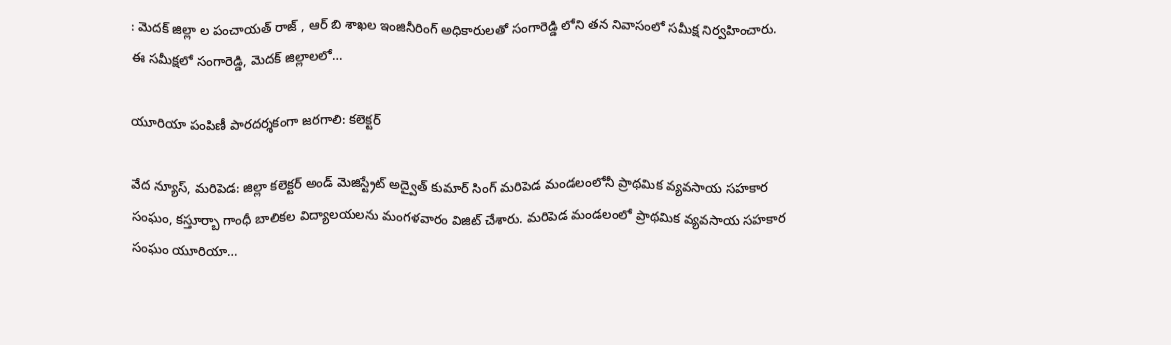: మెదక్ జిల్లా ల పంచాయత్ రాజ్ , ఆర్ బి శాఖల ఇంజినీరింగ్ అధికారులతో సంగారెడ్డి లోని తన నివాసంలో సమీక్ష నిర్వహించారు. ఈ సమీక్షలో సంగారెడ్డి, మెదక్ జిల్లాలలో…

యూరియా పంపిణీ పారదర్శకంగా జరగాలి: కలెక్టర్

వేద న్యూస్, మరిపెడ: జిల్లా కలెక్టర్ అండ్ మెజిస్ట్రేట్ అద్వైత్ కుమార్ సింగ్ మరిపెడ మండలంలోనీ ప్రాథమిక వ్యవసాయ సహకార సంఘం, కస్తూర్బా గాంధీ బాలికల విద్యాలయలను మంగళవారం విజిట్ చేశారు. మరిపెడ మండలంలో ప్రాథమిక వ్యవసాయ సహకార సంఘం యూరియా…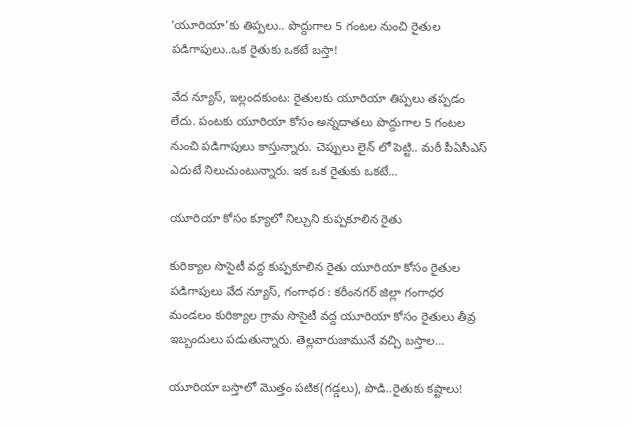‘యూరియా’కు తిప్పలు.. పొద్దుగాల 5 గంటల నుంచి రైతుల పడిగాపులు..ఒక రైతుకు ఒకటే బస్తా!

వేద న్యూస్, ఇల్లందకుంట: రైతులకు యూరియా తిప్పలు తప్పడం లేదు. పంటకు యూరియా కోసం అన్నదాతలు పొద్దుగాల 5 గంటల నుంచి పడిగాపులు కాస్తున్నారు. చెప్పులు లైన్ లో పెట్టి.. మరీ పీఏసీఎస్ ఎదుటే నిలుచుంటున్నారు. ఇక ఒక రైతుకు ఒకటే…

యూరియా కోసం క్యూలో నిల్చుని కుప్పకూలిన రైతు

కురిక్యాల సొసైటీ వద్ద కుప్పకూలిన రైతు యూరియా కోసం రైతుల పడిగాపులు వేద న్యూస్, గంగాధర : కరీంనగర్ జిల్లా గంగాధర మండలం కురిక్యాల గ్రామ సొసైటీ వద్ద యూరియా కోసం రైతులు తీవ్ర ఇబ్బందులు పడుతున్నారు. తెల్లవారుజామునే వచ్చి బస్తాల…

యూరియా బస్తాలో మొత్తం పటిక(గడ్డలు), పొడి..రైతుకు కష్టాలు!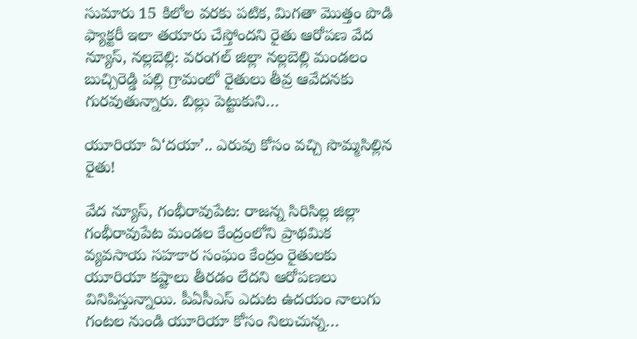సుమారు 15 కిలోల వరకు పటిక, మిగతా మొత్తం పొడి ఫ్యాక్టరీ ఇలా తయారు చేస్తోందని రైతు ఆరోపణ వేద న్యూస్, నల్లబెల్లి: వరంగల్ జిల్లా నల్లబెల్లి మండలం బుచ్చిరెడ్డి పల్లి గ్రామంలో రైతులు తీవ్ర ఆవేదనకు గురవుతున్నారు. బిల్లు పెట్టుకుని…

యూరియా ఏ‘దయా’.. ఎరువు కోసం వచ్చి సొమ్మసిల్లిన రైతు!

వేద న్యూస్, గంభీరావుపేట: రాజన్న సిరిసిల్ల జిల్లా గంభీరావుపేట మండల కేంద్రంలోని ప్రాథమిక వ్యవసాయ సహకార సంఘం కేంద్రం రైతులకు యూరియా కష్టాలు తీరడం లేదని ఆరోపణలు వినిపిస్తున్నాయి. పీఏసీఎస్ ఎదుట ఉదయం నాలుగు గంటల నుండి యూరియా కోసం నిలుచున్న…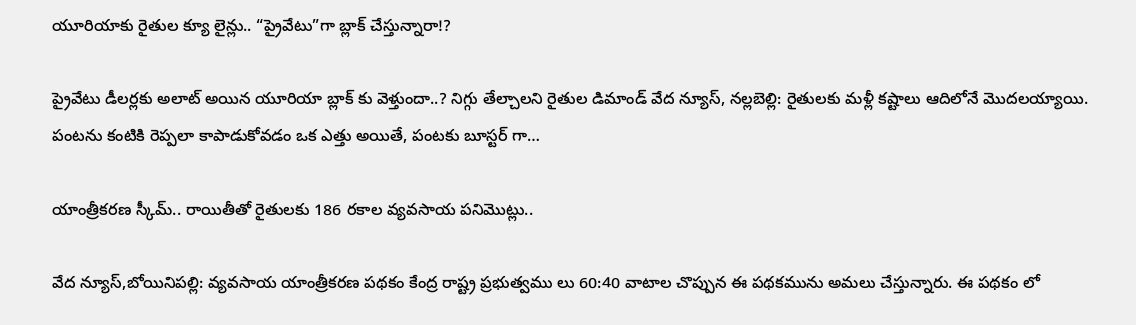యూరియాకు రైతుల క్యూ లైన్లు.. “ప్రైవేటు”గా బ్లాక్ చేస్తున్నారా!?

ప్రైవేటు డీలర్లకు అలాట్ అయిన యూరియా బ్లాక్ కు వెళ్తుందా..? నిగ్గు తేల్చాలని రైతుల డిమాండ్ వేద న్యూస్, నల్లబెల్లి: రైతులకు మళ్లీ కష్టాలు ఆదిలోనే మొదలయ్యాయి. పంటను కంటికి రెప్పలా కాపాడుకోవడం ఒక ఎత్తు అయితే, పంటకు బూస్టర్ గా…

యాంత్రీకరణ స్కీమ్‌.. రాయితీతో రైతులకు 186 రకాల వ్యవసాయ పనిమొట్లు..

వేద న్యూస్,బోయినిపల్లి: వ్యవసాయ యాంత్రీకరణ పథకం కేంద్ర రాష్ట్ర ప్రభుత్వము లు 60:40 వాటాల చొప్పున ఈ పథకమును అమలు చేస్తున్నారు. ఈ పథకం లో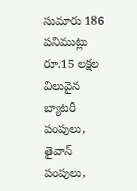సుమారు 186 పనిముట్లు రూ.15 లక్షల విలువైన బ్యాటరీ పంపులు, తైవాన్ పంపులు,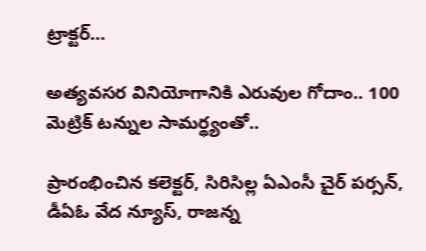ట్రాక్టర్…

అత్యవసర వినియోగానికి ఎరువుల గోదాం.. 100 మెట్రిక్ టన్నుల సామర్థ్యంతో..

ప్రారంభించిన కలెక్టర్, సిరిసిల్ల ఏఎంసీ చైర్ పర్సన్, డీఏఓ వేద న్యూస్, రాజన్న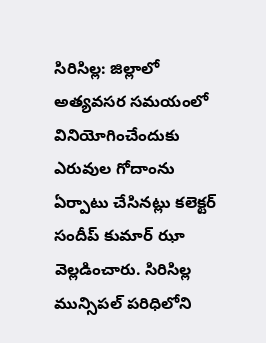సిరిసిల్ల: జిల్లాలో అత్యవసర సమయంలో వినియోగించేందుకు ఎరువుల గోదాంను ఏర్పాటు చేసినట్లు కలెక్టర్ సందీప్ కుమార్ ఝా వెల్లడించారు. సిరిసిల్ల మున్సిపల్ పరిధిలోని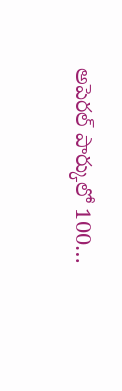అపెరల్ పార్కులో 100…